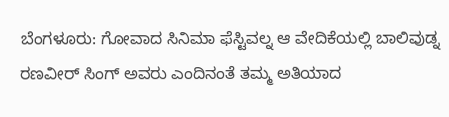ಬೆಂಗಳೂರು: ಗೋವಾದ ಸಿನಿಮಾ ಫೆಸ್ಟಿವಲ್ನ ಆ ವೇದಿಕೆಯಲ್ಲಿ ಬಾಲಿವುಡ್ನ ರಣವೀರ್ ಸಿಂಗ್ ಅವರು ಎಂದಿನಂತೆ ತಮ್ಮ ಅತಿಯಾದ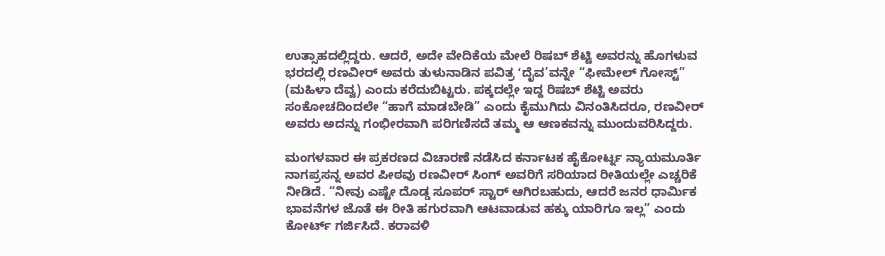ಉತ್ಸಾಹದಲ್ಲಿದ್ದರು. ಆದರೆ, ಅದೇ ವೇದಿಕೆಯ ಮೇಲೆ ರಿಷಬ್ ಶೆಟ್ಟಿ ಅವರನ್ನು ಹೊಗಳುವ ಭರದಲ್ಲಿ ರಣವೀರ್ ಅವರು ತುಳುನಾಡಿನ ಪವಿತ್ರ ʻದೈವ’ವನ್ನೇ “ಫೀಮೇಲ್ ಗೋಸ್ಟ್” (ಮಹಿಳಾ ದೆವ್ವ) ಎಂದು ಕರೆದುಬಿಟ್ಟರು. ಪಕ್ಕದಲ್ಲೇ ಇದ್ದ ರಿಷಬ್ ಶೆಟ್ಟಿ ಅವರು ಸಂಕೋಚದಿಂದಲೇ “ಹಾಗೆ ಮಾಡಬೇಡಿ” ಎಂದು ಕೈಮುಗಿದು ವಿನಂತಿಸಿದರೂ, ರಣವೀರ್ ಅವರು ಅದನ್ನು ಗಂಭೀರವಾಗಿ ಪರಿಗಣಿಸದೆ ತಮ್ಮ ಆ ಆಣಕವನ್ನು ಮುಂದುವರಿಸಿದ್ದರು.

ಮಂಗಳವಾರ ಈ ಪ್ರಕರಣದ ವಿಚಾರಣೆ ನಡೆಸಿದ ಕರ್ನಾಟಕ ಹೈಕೋರ್ಟ್ನ ನ್ಯಾಯಮೂರ್ತಿ ನಾಗಪ್ರಸನ್ನ ಅವರ ಪೀಠವು ರಣವೀರ್ ಸಿಂಗ್ ಅವರಿಗೆ ಸರಿಯಾದ ರೀತಿಯಲ್ಲೇ ಎಚ್ಚರಿಕೆ ನೀಡಿದೆ. “ನೀವು ಎಷ್ಟೇ ದೊಡ್ಡ ಸೂಪರ್ ಸ್ಟಾರ್ ಆಗಿರಬಹುದು, ಆದರೆ ಜನರ ಧಾರ್ಮಿಕ ಭಾವನೆಗಳ ಜೊತೆ ಈ ರೀತಿ ಹಗುರವಾಗಿ ಆಟವಾಡುವ ಹಕ್ಕು ಯಾರಿಗೂ ಇಲ್ಲ” ಎಂದು ಕೋರ್ಟ್ ಗರ್ಜಿಸಿದೆ. ಕರಾವಳಿ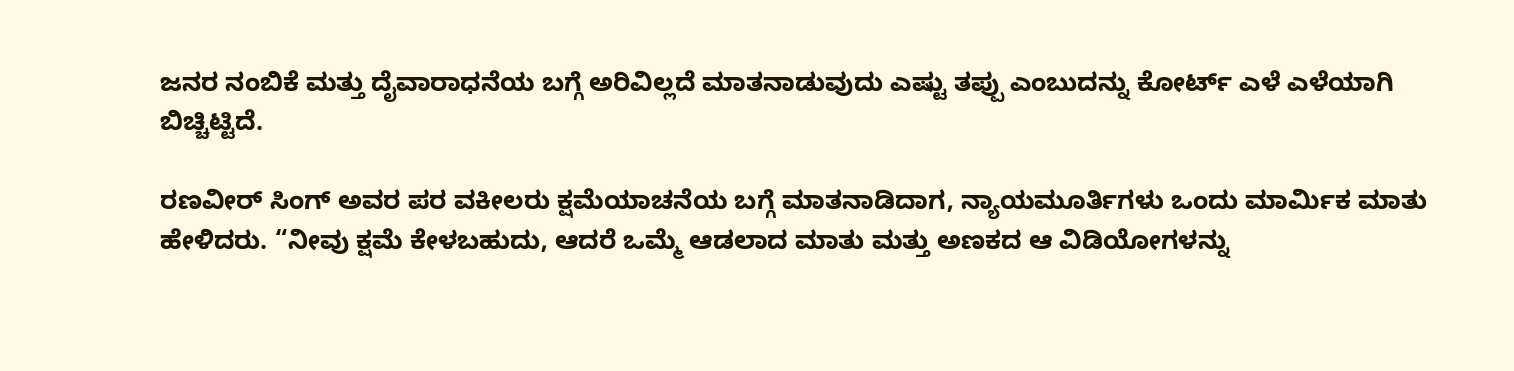ಜನರ ನಂಬಿಕೆ ಮತ್ತು ದೈವಾರಾಧನೆಯ ಬಗ್ಗೆ ಅರಿವಿಲ್ಲದೆ ಮಾತನಾಡುವುದು ಎಷ್ಟು ತಪ್ಪು ಎಂಬುದನ್ನು ಕೋರ್ಟ್ ಎಳೆ ಎಳೆಯಾಗಿ ಬಿಚ್ಚಿಟ್ಟಿದೆ.

ರಣವೀರ್ ಸಿಂಗ್ ಅವರ ಪರ ವಕೀಲರು ಕ್ಷಮೆಯಾಚನೆಯ ಬಗ್ಗೆ ಮಾತನಾಡಿದಾಗ, ನ್ಯಾಯಮೂರ್ತಿಗಳು ಒಂದು ಮಾರ್ಮಿಕ ಮಾತು ಹೇಳಿದರು. “ನೀವು ಕ್ಷಮೆ ಕೇಳಬಹುದು, ಆದರೆ ಒಮ್ಮೆ ಆಡಲಾದ ಮಾತು ಮತ್ತು ಅಣಕದ ಆ ವಿಡಿಯೋಗಳನ್ನು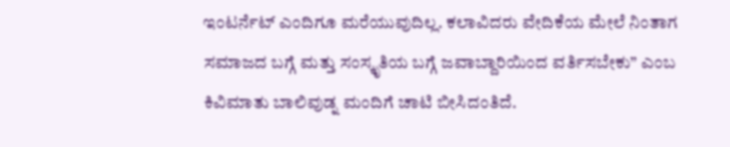ಇಂಟರ್ನೆಟ್ ಎಂದಿಗೂ ಮರೆಯುವುದಿಲ್ಲ. ಕಲಾವಿದರು ವೇದಿಕೆಯ ಮೇಲೆ ನಿಂತಾಗ ಸಮಾಜದ ಬಗ್ಗೆ ಮತ್ತು ಸಂಸ್ಕೃತಿಯ ಬಗ್ಗೆ ಜವಾಬ್ದಾರಿಯಿಂದ ವರ್ತಿಸಬೇಕು” ಎಂಬ ಕಿವಿಮಾತು ಬಾಲಿವುಡ್ನ ಮಂದಿಗೆ ಚಾಟಿ ಬೀಸಿದಂತಿದೆ.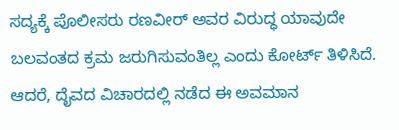ಸದ್ಯಕ್ಕೆ ಪೊಲೀಸರು ರಣವೀರ್ ಅವರ ವಿರುದ್ಧ ಯಾವುದೇ ಬಲವಂತದ ಕ್ರಮ ಜರುಗಿಸುವಂತಿಲ್ಲ ಎಂದು ಕೋರ್ಟ್ ತಿಳಿಸಿದೆ. ಆದರೆ, ದೈವದ ವಿಚಾರದಲ್ಲಿ ನಡೆದ ಈ ಅವಮಾನ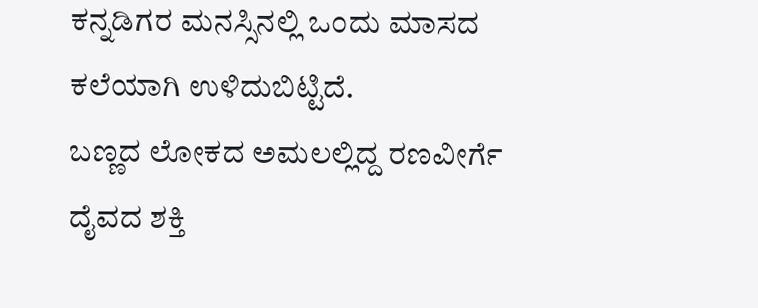ಕನ್ನಡಿಗರ ಮನಸ್ಸಿನಲ್ಲಿ ಒಂದು ಮಾಸದ ಕಲೆಯಾಗಿ ಉಳಿದುಬಿಟ್ಟಿದೆ.
ಬಣ್ಣದ ಲೋಕದ ಅಮಲಲ್ಲಿದ್ದ ರಣವೀರ್ಗೆ ದೈವದ ಶಕ್ತಿ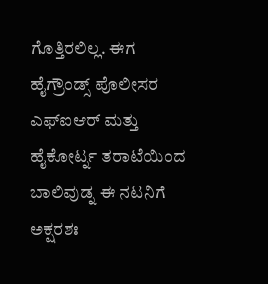ಗೊತ್ತಿರಲಿಲ್ಲ. ಈಗ ಹೈಗ್ರೌಂಡ್ಸ್ ಪೊಲೀಸರ ಎಫ್ಐಆರ್ ಮತ್ತು ಹೈಕೋರ್ಟ್ನ ತರಾಟೆಯಿಂದ ಬಾಲಿವುಡ್ನ ಈ ನಟನಿಗೆ ಅಕ್ಷರಶಃ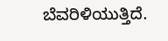ಬೆವರಿಳಿಯುತ್ತಿದೆ.